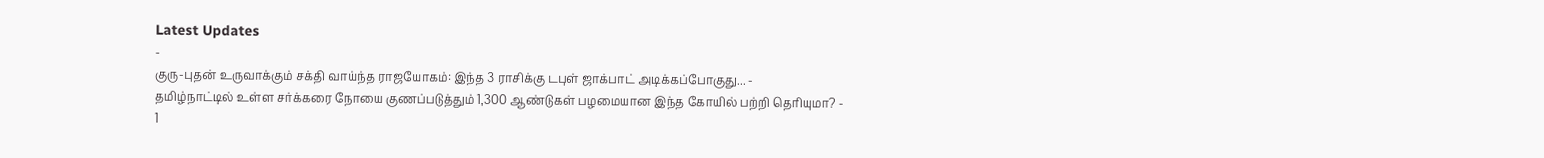Latest Updates
-
குரு-புதன் உருவாக்கும் சக்தி வாய்ந்த ராஜயோகம்: இந்த 3 ராசிக்கு டபுள் ஜாக்பாட் அடிக்கப்போகுது... -
தமிழ்நாட்டில் உள்ள சர்க்கரை நோயை குணப்படுத்தும் 1,300 ஆண்டுகள் பழமையான இந்த கோயில் பற்றி தெரியுமா? -
1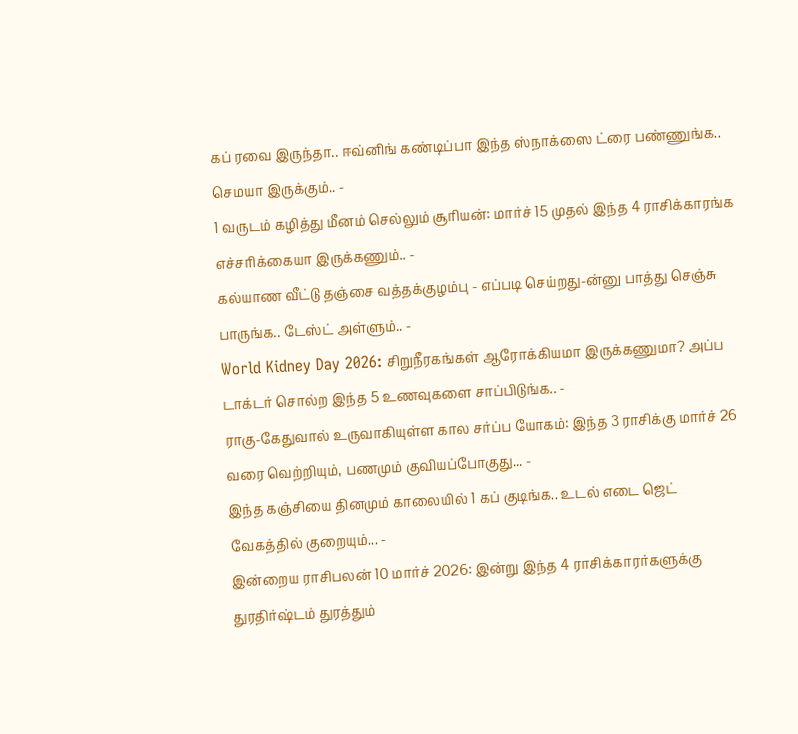கப் ரவை இருந்தா.. ஈவ்னிங் கண்டிப்பா இந்த ஸ்நாக்ஸை ட்ரை பண்ணுங்க.. செமயா இருக்கும்.. -
1 வருடம் கழித்து மீனம் செல்லும் சூரியன்: மார்ச் 15 முதல் இந்த 4 ராசிக்காரங்க எச்சரிக்கையா இருக்கணும்.. -
கல்யாண வீட்டு தஞ்சை வத்தக்குழம்பு - எப்படி செய்றது-ன்னு பாத்து செஞ்சு பாருங்க.. டேஸ்ட் அள்ளும்.. -
World Kidney Day 2026: சிறுநீரகங்கள் ஆரோக்கியமா இருக்கணுமா? அப்ப டாக்டர் சொல்ற இந்த 5 உணவுகளை சாப்பிடுங்க.. -
ராகு-கேதுவால் உருவாகியுள்ள கால சர்ப்ப யோகம்: இந்த 3 ராசிக்கு மார்ச் 26 வரை வெற்றியும், பணமும் குவியப்போகுது... -
இந்த கஞ்சியை தினமும் காலையில் 1 கப் குடிங்க.. உடல் எடை ஜெட் வேகத்தில் குறையும்... -
இன்றைய ராசிபலன் 10 மார்ச் 2026: இன்று இந்த 4 ராசிக்காரர்களுக்கு துரதிர்ஷ்டம் துரத்தும்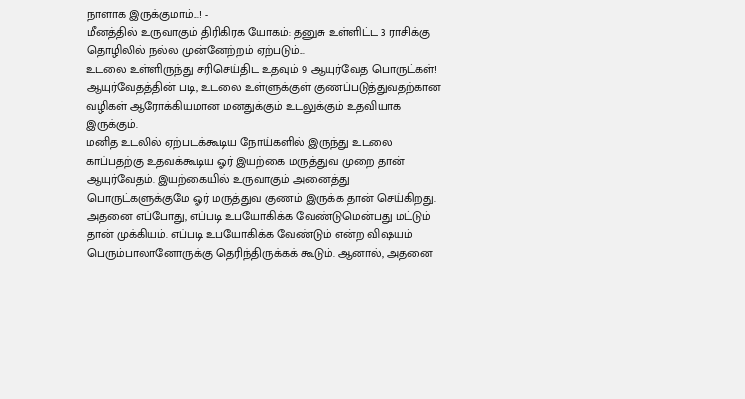நாளாக இருக்குமாம்...! -
மீனத்தில் உருவாகும் திரிகிரக யோகம்: தனுசு உள்ளிட்ட 3 ராசிக்கு தொழிலில் நல்ல முன்னேற்றம் ஏற்படும்...
உடலை உள்ளிருந்து சரிசெய்திட உதவும் 9 ஆயுர்வேத பொருட்கள்!
ஆயுர்வேதத்தின் படி, உடலை உள்ளுக்குள் குணப்படுத்துவதற்கான வழிகள் ஆரோக்கியமான மனதுக்கும் உடலுக்கும் உதவியாக இருக்கும்.
மனித உடலில் ஏற்படக்கூடிய நோய்களில் இருந்து உடலை காப்பதற்கு உதவக்கூடிய ஓர் இயற்கை மருத்துவ முறை தான் ஆயுர்வேதம். இயற்கையில் உருவாகும் அனைத்து பொருட்களுக்குமே ஓர் மருத்துவ குணம் இருக்க தான் செய்கிறது. அதனை எப்போது, எப்படி உபயோகிக்க வேண்டுமென்பது மட்டும் தான் முக்கியம். எப்படி உபயோகிக்க வேண்டும் என்ற விஷயம் பெரும்பாலானோருக்கு தெரிந்திருக்கக் கூடும். ஆனால், அதனை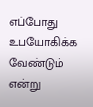எப்போது உபயோகிக்க வேண்டும் என்று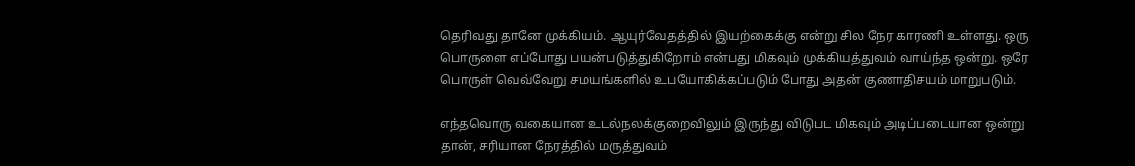தெரிவது தானே முக்கியம். ஆயுர்வேதத்தில் இயற்கைக்கு என்று சில நேர காரணி உள்ளது. ஒரு பொருளை எப்போது பயன்படுத்துகிறோம் என்பது மிகவும் முக்கியத்துவம் வாய்ந்த ஒன்று. ஒரே பொருள் வெவ்வேறு சமயங்களில் உபயோகிக்கப்படும் போது அதன் குணாதிசயம் மாறுபடும்.

எந்தவொரு வகையான உடல்நலக்குறைவிலும் இருந்து விடுபட மிகவும் அடிப்படையான ஒன்று தான், சரியான நேரத்தில் மருத்துவம்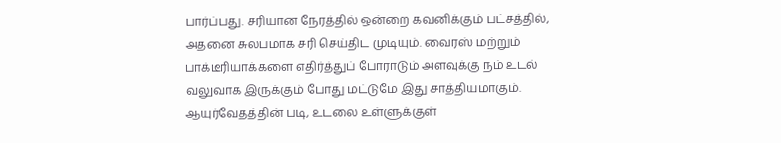பார்ப்பது. சரியான நேரத்தில் ஒன்றை கவனிக்கும் பட்சத்தில், அதனை சுலபமாக சரி செய்திட முடியும். வைரஸ் மற்றும் பாக்டீரியாக்களை எதிர்த்துப் போராடும் அளவுக்கு நம் உடல் வலுவாக இருக்கும் போது மட்டுமே இது சாத்தியமாகும். ஆயுர்வேதத்தின் படி, உடலை உள்ளுக்குள்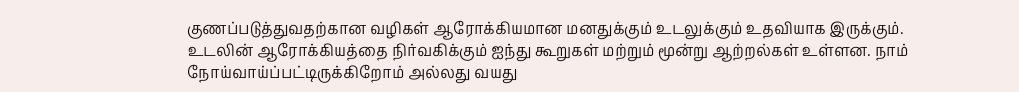குணப்படுத்துவதற்கான வழிகள் ஆரோக்கியமான மனதுக்கும் உடலுக்கும் உதவியாக இருக்கும்.
உடலின் ஆரோக்கியத்தை நிர்வகிக்கும் ஐந்து கூறுகள் மற்றும் மூன்று ஆற்றல்கள் உள்ளன. நாம் நோய்வாய்ப்பட்டிருக்கிறோம் அல்லது வயது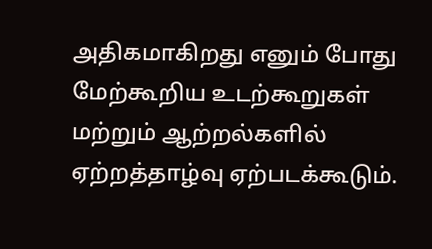அதிகமாகிறது எனும் போது மேற்கூறிய உடற்கூறுகள் மற்றும் ஆற்றல்களில் ஏற்றத்தாழ்வு ஏற்படக்கூடும்.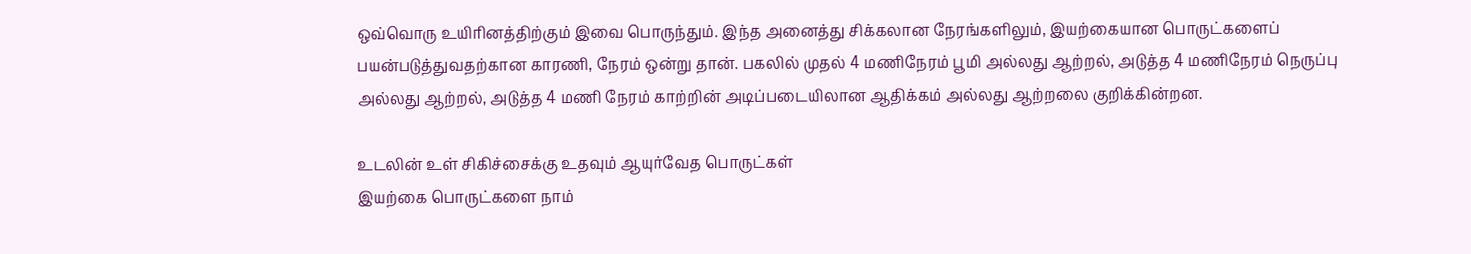ஒவ்வொரு உயிரினத்திற்கும் இவை பொருந்தும். இந்த அனைத்து சிக்கலான நேரங்களிலும், இயற்கையான பொருட்களைப் பயன்படுத்துவதற்கான காரணி, நேரம் ஒன்று தான். பகலில் முதல் 4 மணிநேரம் பூமி அல்லது ஆற்றல், அடுத்த 4 மணிநேரம் நெருப்பு அல்லது ஆற்றல், அடுத்த 4 மணி நேரம் காற்றின் அடிப்படையிலான ஆதிக்கம் அல்லது ஆற்றலை குறிக்கின்றன.

உடலின் உள் சிகிச்சைக்கு உதவும் ஆயுர்வேத பொருட்கள்
இயற்கை பொருட்களை நாம்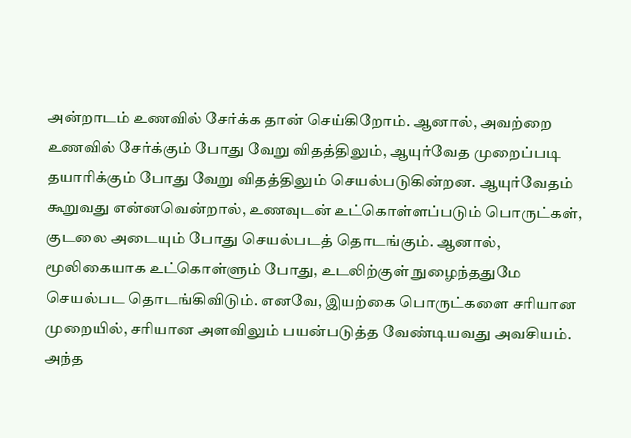அன்றாடம் உணவில் சேர்க்க தான் செய்கிறோம். ஆனால், அவற்றை உணவில் சேர்க்கும் போது வேறு விதத்திலும், ஆயுர்வேத முறைப்படி தயாரிக்கும் போது வேறு விதத்திலும் செயல்படுகின்றன. ஆயுர்வேதம் கூறுவது என்னவென்றால், உணவுடன் உட்கொள்ளப்படும் பொருட்கள், குடலை அடையும் போது செயல்படத் தொடங்கும். ஆனால், மூலிகையாக உட்கொள்ளும் போது, உடலிற்குள் நுழைந்ததுமே செயல்பட தொடங்கிவிடும். எனவே, இயற்கை பொருட்களை சரியான முறையில், சரியான அளவிலும் பயன்படுத்த வேண்டியவது அவசியம். அந்த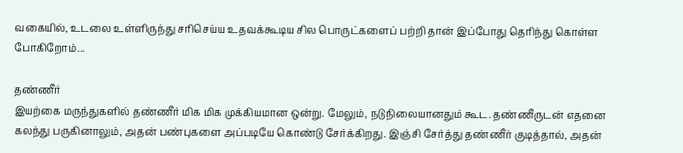வகையில், உடலை உள்ளிருந்து சரிசெய்ய உதவக்கூடிய சில பொருட்களைப் பற்றி தான் இப்போது தெரிந்து கொள்ள போகிறோம்...

தண்ணீர்
இயற்கை மருந்துகளில் தண்ணீர் மிக மிக முக்கியமான ஒன்று. மேலும், நடுநிலையானதும் கூட. தண்ணீருடன் எதனை கலந்து பருகினாலும், அதன் பண்புகளை அப்படியே கொண்டு சேர்க்கிறது. இஞ்சி சேர்த்து தண்ணீர் குடித்தால், அதன்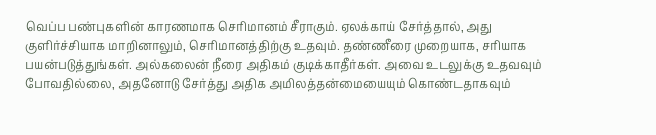வெப்ப பண்புகளின் காரணமாக செரிமானம் சீராகும். ஏலக்காய் சேர்த்தால், அது குளிர்ச்சியாக மாறினாலும், செரிமானத்திற்கு உதவும். தண்ணீரை முறையாக, சரியாக பயன்படுத்துங்கள். அல்கலைன் நீரை அதிகம் குடிக்காதீர்கள். அவை உடலுக்கு உதவவும் போவதில்லை, அதனோடு சேர்த்து அதிக அமிலத்தன்மையையும் கொண்டதாகவும்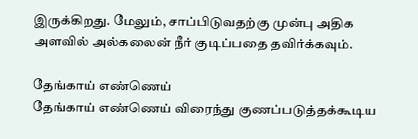இருக்கிறது. மேலும், சாப்பிடுவதற்கு முன்பு அதிக அளவில் அல்கலைன் நீர் குடிப்பதை தவிர்க்கவும்.

தேங்காய் எண்ணெய்
தேங்காய் எண்ணெய் விரைந்து குணப்படுத்தக்கூடிய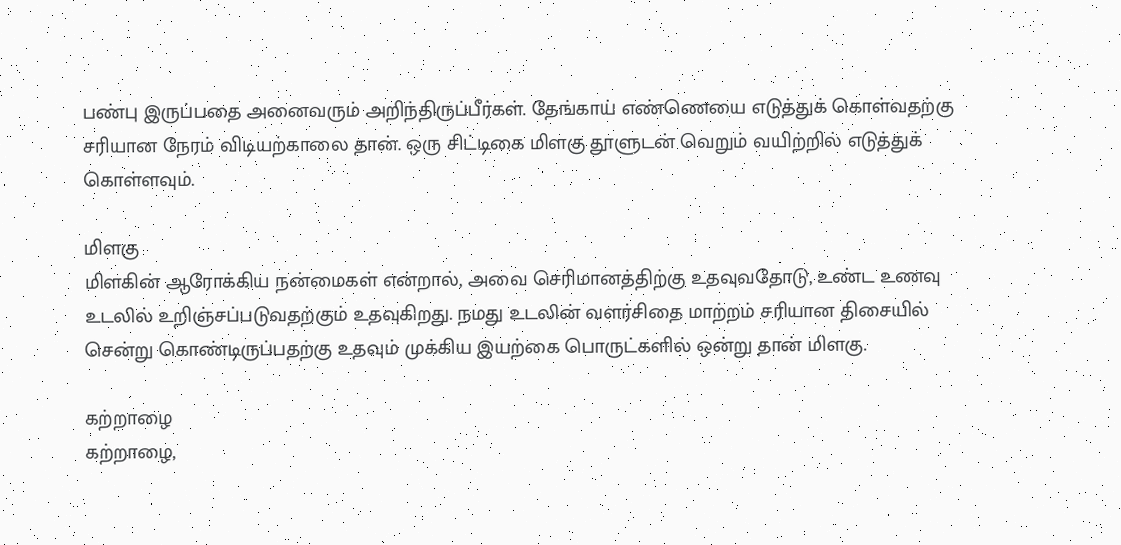பண்பு இருப்பதை அனைவரும் அறிந்திருப்பீர்கள். தேங்காய் எண்ணெயை எடுத்துக் கொள்வதற்கு சரியான நேரம் விடியற்காலை தான். ஒரு சிட்டிகை மிளகு தூளுடன் வெறும் வயிற்றில் எடுத்துக் கொள்ளவும்.

மிளகு
மிளகின் ஆரோக்கிய நன்மைகள் என்றால், அவை செரிமானத்திற்கு உதவுவதோடு, உண்ட உணவு உடலில் உறிஞ்சப்படுவதற்கும் உதவுகிறது. நமது உடலின் வளர்சிதை மாற்றம் சரியான திசையில் சென்று கொண்டிருப்பதற்கு உதவும் முக்கிய இயற்கை பொருட்களில் ஒன்று தான் மிளகு.

கற்றாழை
கற்றாழை,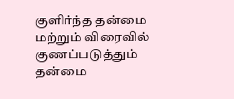குளிர்ந்த தன்மை மற்றும் விரைவில் குணப்படுத்தும் தன்மை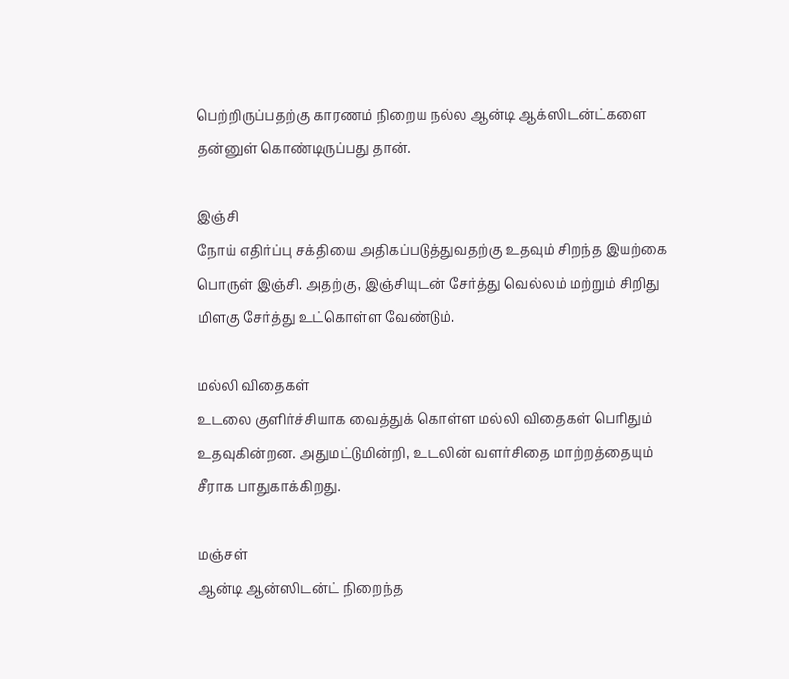பெற்றிருப்பதற்கு காரணம் நிறைய நல்ல ஆன்டி ஆக்ஸிடன்ட்களை தன்னுள் கொண்டிருப்பது தான்.

இஞ்சி
நோய் எதிர்ப்பு சக்தியை அதிகப்படுத்துவதற்கு உதவும் சிறந்த இயற்கை பொருள் இஞ்சி. அதற்கு, இஞ்சியுடன் சேர்த்து வெல்லம் மற்றும் சிறிது மிளகு சேர்த்து உட்கொள்ள வேண்டும்.

மல்லி விதைகள்
உடலை குளிர்ச்சியாக வைத்துக் கொள்ள மல்லி விதைகள் பெரிதும் உதவுகின்றன. அதுமட்டுமின்றி, உடலின் வளர்சிதை மாற்றத்தையும் சீராக பாதுகாக்கிறது.

மஞ்சள்
ஆன்டி ஆன்ஸிடன்ட் நிறைந்த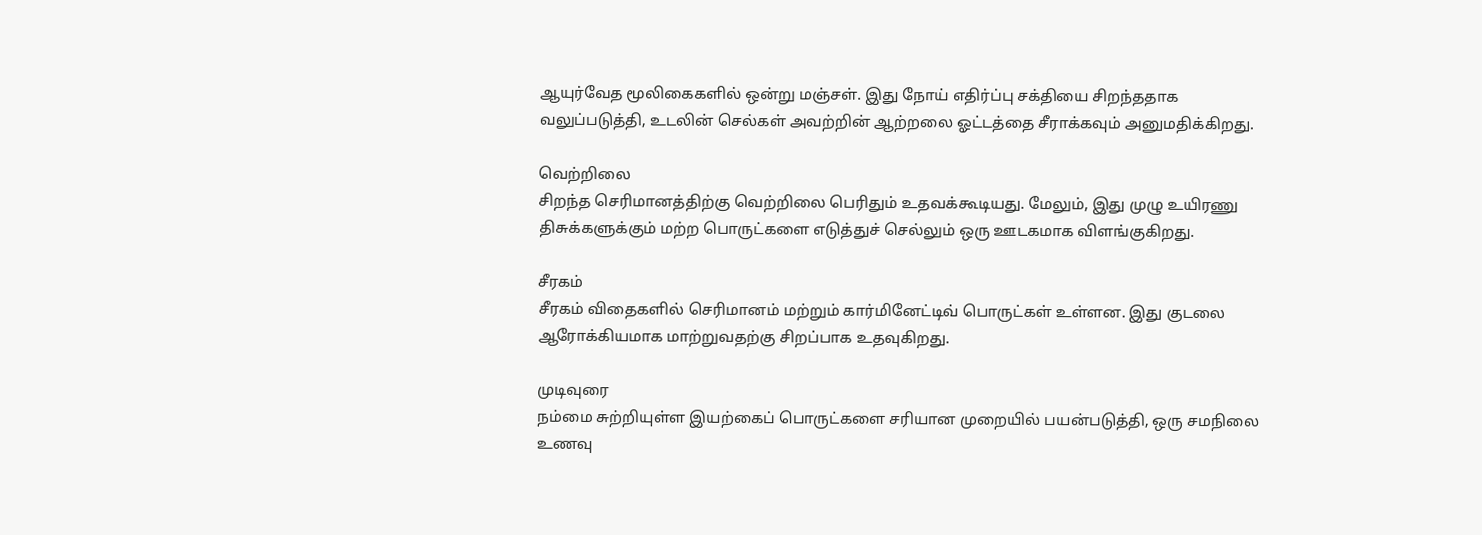ஆயுர்வேத மூலிகைகளில் ஒன்று மஞ்சள். இது நோய் எதிர்ப்பு சக்தியை சிறந்ததாக வலுப்படுத்தி, உடலின் செல்கள் அவற்றின் ஆற்றலை ஓட்டத்தை சீராக்கவும் அனுமதிக்கிறது.

வெற்றிலை
சிறந்த செரிமானத்திற்கு வெற்றிலை பெரிதும் உதவக்கூடியது. மேலும், இது முழு உயிரணு திசுக்களுக்கும் மற்ற பொருட்களை எடுத்துச் செல்லும் ஒரு ஊடகமாக விளங்குகிறது.

சீரகம்
சீரகம் விதைகளில் செரிமானம் மற்றும் கார்மினேட்டிவ் பொருட்கள் உள்ளன. இது குடலை ஆரோக்கியமாக மாற்றுவதற்கு சிறப்பாக உதவுகிறது.

முடிவுரை
நம்மை சுற்றியுள்ள இயற்கைப் பொருட்களை சரியான முறையில் பயன்படுத்தி, ஒரு சமநிலை உணவு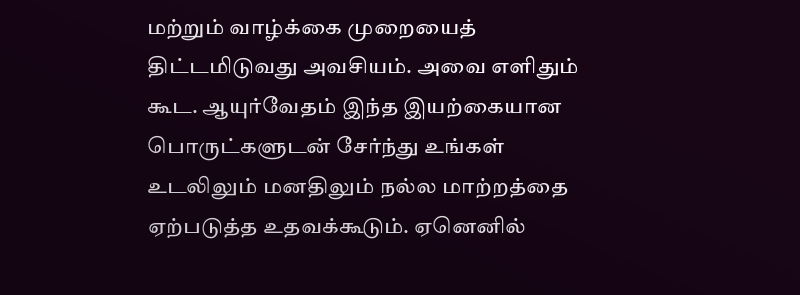மற்றும் வாழ்க்கை முறையைத் திட்டமிடுவது அவசியம். அவை எளிதும் கூட. ஆயுர்வேதம் இந்த இயற்கையான பொருட்களுடன் சேர்ந்து உங்கள் உடலிலும் மனதிலும் நல்ல மாற்றத்தை ஏற்படுத்த உதவக்கூடும். ஏனெனில்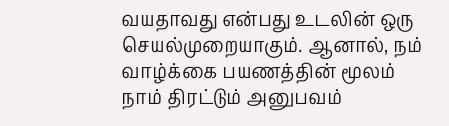வயதாவது என்பது உடலின் ஒரு செயல்முறையாகும். ஆனால், நம் வாழ்க்கை பயணத்தின் மூலம் நாம் திரட்டும் அனுபவம்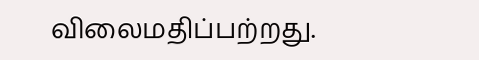விலைமதிப்பற்றது.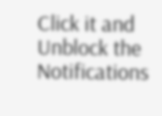Click it and Unblock the Notifications